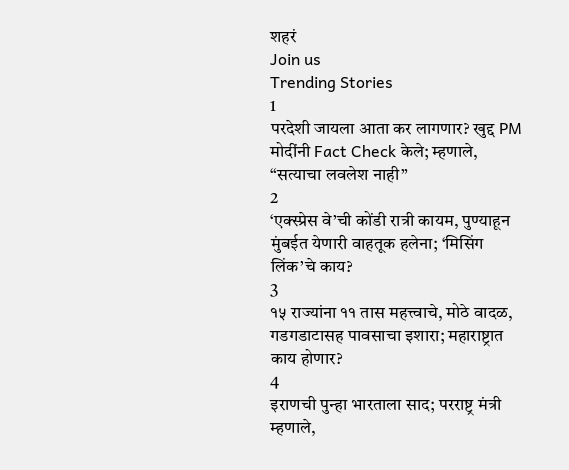शहरं
Join us
Trending Stories
1
परदेशी जायला आता कर लागणार? खुद्द PM मोदींनी Fact Check केले; म्हणाले, “सत्याचा लवलेश नाही”
2
‘एक्स्प्रेस वे’ची कोंडी रात्री कायम, पुण्याहून मुंबईत येणारी वाहतूक हलेना; ‘मिसिंग लिंक’चे काय?
3
१५ राज्यांना ११ तास महत्त्वाचे, मोठे वादळ, गडगडाटासह पावसाचा इशारा; महाराष्ट्रात काय होणार?
4
इराणची पुन्हा भारताला साद; परराष्ट्र मंत्री म्हणाले,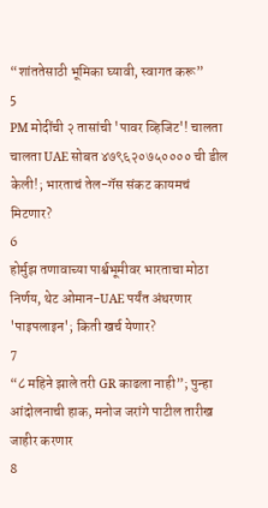“शांततेसाठी भूमिका घ्यावी, स्वागत करू”
5
PM मोदींची २ तासांची 'पावर व्हिजिट'! चालता चालता UAE सोबत ४७९६२०७५०००० ची डील केली!; भारताचं तेल-गॅस संकट कायमचं मिटणार?
6
होर्मुझ तणावाच्या पार्श्वभूमीवर भारताचा मोठा निर्णय, थेट ओमान-UAE पर्यंत अंथरणार 'पाइपलाइन'; किती खर्च येणार?
7
“८ महिने झाले तरी GR काढला नाही”; पुन्हा आंदोलनाची हाक, मनोज जरांगे पाटील तारीख जाहीर करणार
8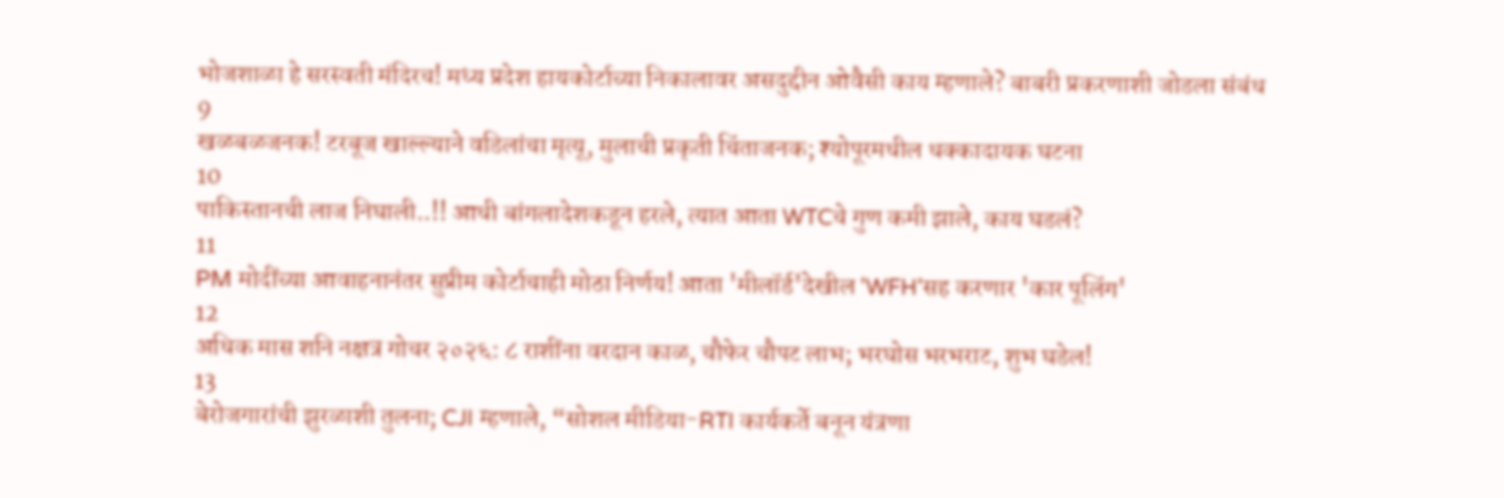भोजशाळा हे सरस्वती मंदिरच! मध्य प्रदेश हायकोर्टाच्या निकालावर असदुद्दीन ओवैसी काय म्हणाले? बाबरी प्रकरणाशी जोडला संबंध
9
खळबळजनक! टरबूज खाल्ल्याने वडिलांचा मृत्यू, मुलाची प्रकृती चिंताजनक; श्योपूरमधील धक्कादायक घटना
10
पाकिस्तानची लाज निघाली..!! आधी बांगलादेशकडून हरले, त्यात आता WTCचे गुण कमी झाले, काय घडलं?
11
PM मोदींच्या आवाहनानंतर सुप्रीम कोर्टाचाही मोठा निर्णय! आता 'मीलॉर्ड'देखील 'WFH'सह करणार 'कार पूलिंग'
12
अधिक मास शनि नक्षत्र गोचर २०२६: ८ राशींना वरदान काळ, चौफेर चौपट लाभ; भरघोस भरभराट, शुभ घडेल!
13
बेरोजगारांची झुरळाशी तुलना; CJI म्हणाले, “सोशल मीडिया-RTI कार्यकर्ते बनून यंत्रणा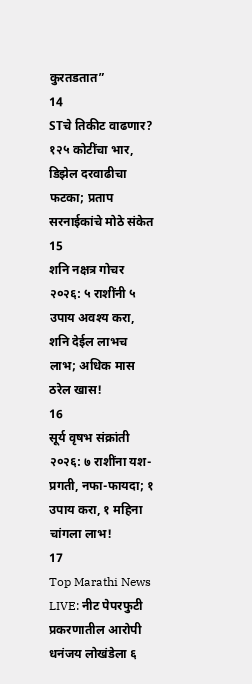कुरतडतात”
14
STचे तिकीट वाढणार? १२५ कोटींचा भार, डिझेल दरवाढीचा फटका; प्रताप सरनाईकांचे मोठे संकेत
15
शनि नक्षत्र गोचर २०२६: ५ राशींनी ५ उपाय अवश्य करा, शनि देईल लाभच लाभ; अधिक मास ठरेल खास!
16
सूर्य वृषभ संक्रांती २०२६: ७ राशींना यश-प्रगती, नफा-फायदा; १ उपाय करा, १ महिना चांगला लाभ!
17
Top Marathi News LIVE: नीट पेपरफुटी प्रकरणातील आरोपी धनंजय लोखंडेला ६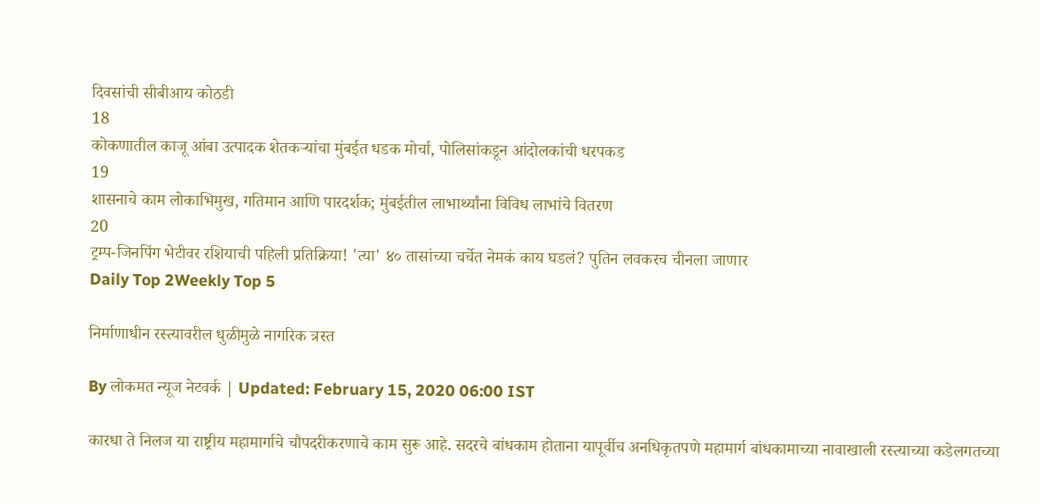दिवसांची सीबीआय कोठडी
18
कोकणातील काजू आंबा उत्पादक शेतकऱ्यांचा मुंबईत धडक मोर्चा, पोलिसांकडून आंदोलकांची धरपकड
19
शासनाचे काम लोकाभिमुख, गतिमान आणि पारदर्शक; मुंबईतील लाभार्थ्यांना विविध लाभांचे वितरण
20
ट्रम्प-जिनपिंग भेटीवर रशियाची पहिली प्रतिक्रिया! 'त्या' ४० तासांच्या चर्चेत नेमकं काय घडलं? पुतिन लवकरच चीनला जाणार
Daily Top 2Weekly Top 5

निर्माणाधीन रस्त्यावरील धुळीमुळे नागरिक त्रस्त

By लोकमत न्यूज नेटवर्क | Updated: February 15, 2020 06:00 IST

कारधा ते निलज या राष्ट्रीय महामार्गाचे चौपदरीकरणाचे काम सुरू आहे. सदरचे बांधकाम होताना यापूर्वीच अनधिकृतपणे महामार्ग बांधकामाच्या नावाखाली रस्त्याच्या कडेलगतच्या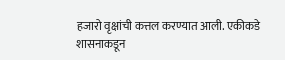हजारो वृक्षांची कत्तल करण्यात आली. एकीकडे शासनाकडून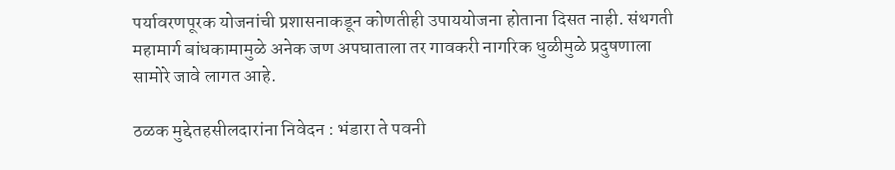पर्यावरणपूरक योजनांची प्रशासनाकडून कोणतीही उपाययोजना होताना दिसत नाही. संथगती महामार्ग बांधकामामुळे अनेक जण अपघाताला तर गावकरी नागरिक धुळीमुळे प्रदुषणाला सामोरे जावे लागत आहे.

ठळक मुद्देतहसीलदारांना निवेदन : भंडारा ते पवनी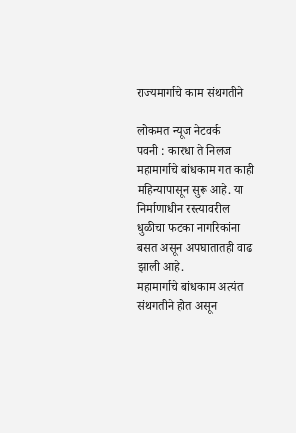राज्यमार्गाचे काम संथगतीने

लोकमत न्यूज नेटवर्क
पवनी : कारधा ते निलज महामार्गाचे बांधकाम गत काही महिन्यापासून सुरू आहे. या निर्माणाधीन रस्त्यावरील धुळीचा फटका नागरिकांना बसत असून अपघातातही वाढ झाली आहे.
महामार्गाचे बांधकाम अत्यंत संथगतीने होत असून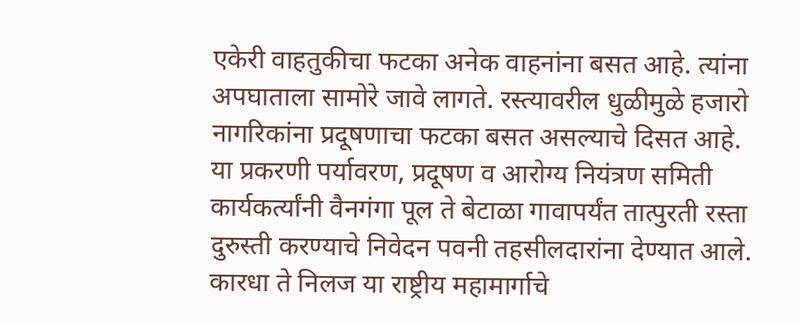एकेरी वाहतुकीचा फटका अनेक वाहनांना बसत आहे. त्यांना अपघाताला सामोरे जावे लागते. रस्त्यावरील धुळीमुळे हजारो नागरिकांना प्रदूषणाचा फटका बसत असल्याचे दिसत आहे. या प्रकरणी पर्यावरण, प्रदूषण व आरोग्य नियंत्रण समिती कार्यकर्त्यांनी वैनगंगा पूल ते बेटाळा गावापर्यंत तात्पुरती रस्ता दुरुस्ती करण्याचे निवेदन पवनी तहसीलदारांना देण्यात आले.
कारधा ते निलज या राष्ट्रीय महामार्गाचे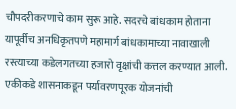चौपदरीकरणाचे काम सुरू आहे. सदरचे बांधकाम होताना यापूर्वीच अनधिकृतपणे महामार्ग बांधकामाच्या नावाखाली रस्त्याच्या कडेलगतच्या हजारो वृक्षांची कत्तल करण्यात आली. एकीकडे शासनाकडून पर्यावरणपूरक योजनांची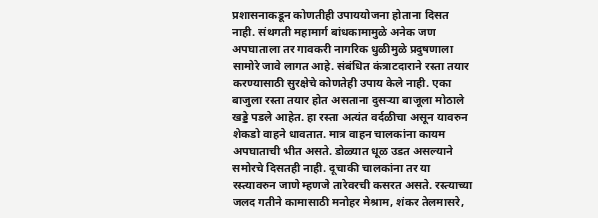प्रशासनाकडून कोणतीही उपाययोजना होताना दिसत नाही. संथगती महामार्ग बांधकामामुळे अनेक जण अपघाताला तर गावकरी नागरिक धुळीमुळे प्रदुषणाला सामोरे जावे लागत आहे. संबंधित कंत्राटदाराने रस्ता तयार करण्यासाठी सुरक्षेचे कोणतेही उपाय केले नाही. एका बाजुला रस्ता तयार होत असताना दुसऱ्या बाजूला मोठाले खड्डे पडले आहेत. हा रस्ता अत्यंत वर्दळीचा असून यावरुन शेकडो वाहने धावतात. मात्र वाहन चालकांना कायम अपघाताची भीत असते. डोळ्यात धूळ उडत असल्याने समोरचे दिसतही नाही. दूचाकी चालकांना तर या रस्त्यावरुन जाणे म्हणजे तारेवरची कसरत असते. रस्त्याच्या जलद गतीने कामासाठी मनोहर मेश्राम, शंकर तेलमासरे,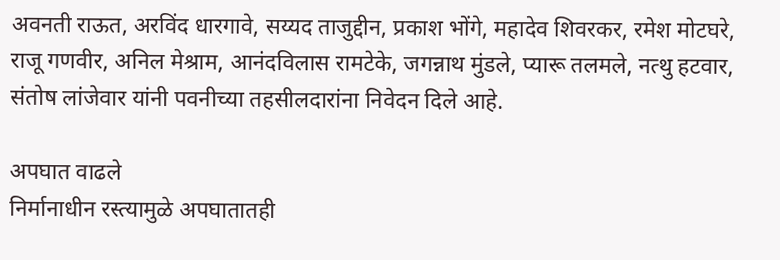अवनती राऊत, अरविंद धारगावे, सय्यद ताजुद्दीन, प्रकाश भोंगे, महादेव शिवरकर, रमेश मोटघरे, राजू गणवीर, अनिल मेश्राम, आनंदविलास रामटेके, जगन्नाथ मुंडले, प्यारू तलमले, नत्थु हटवार, संतोष लांजेवार यांनी पवनीच्या तहसीलदारांना निवेदन दिले आहे.

अपघात वाढले
निर्मानाधीन रस्त्यामुळे अपघातातही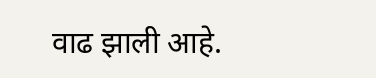वाढ झाली आहे.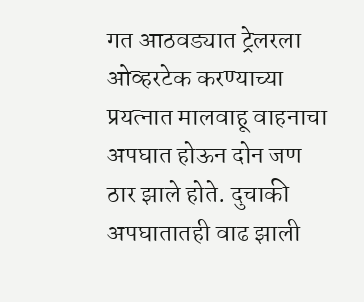गत आठवड्यात ट्रेलरला ओव्हरटेक करण्याच्या प्रयत्नात मालवाहू वाहनाचा अपघात होऊन दोन जण ठार झाले होते. दुचाकी अपघातातही वाढ झाली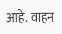आहे. वाहन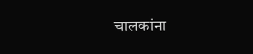चालकांना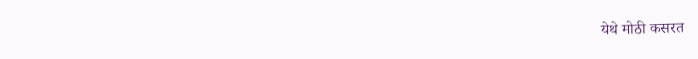येथे मोठी कसरत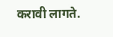करावी लागते.